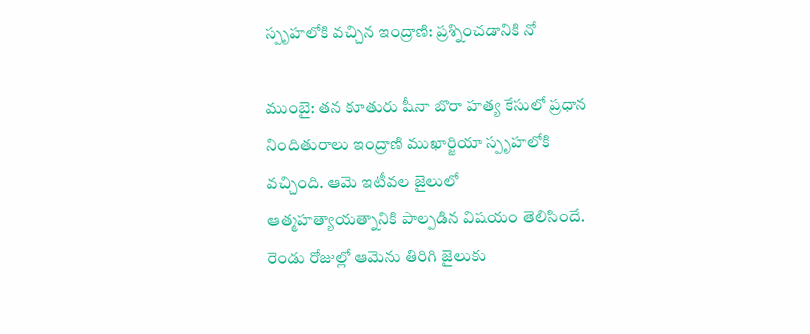స్పృహలోకి వచ్చిన ఇంద్రాణి: ప్రశ్నించడానికి నో

ముంబై: తన కూతురు షీనా బొరా హత్య కేసులో ప్రధాన నిందితురాలు ఇంద్రాణి ముఖార్జియా స్పృహలోకి వచ్చింది. ఆమె ఇటీవల జైలులో ఆత్మహత్యాయత్నానికి పాల్పడిన విషయం తెలిసిందే. రెండు రోజుల్లో ఆమెను తిరిగి జైలుకు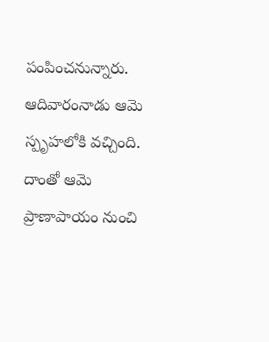పంపించనున్నారు. ఆదివారంనాడు ఆమె స్పృహలోకి వచ్చింది. దాంతో ఆమె ప్రాణాపాయం నుంచి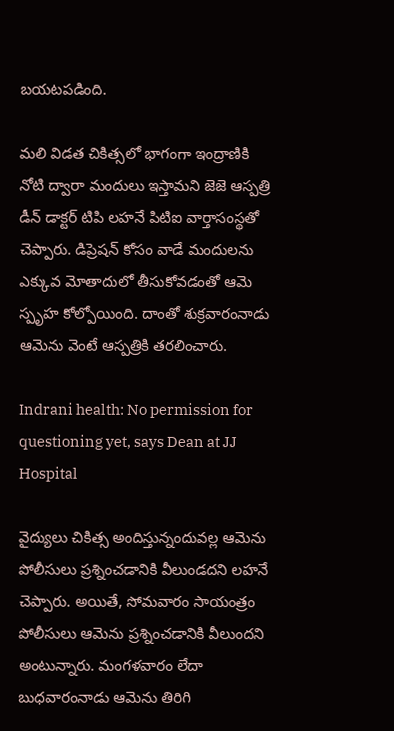బయటపడింది.

మలి విడత చికిత్సలో భాగంగా ఇంద్రాణికి నోటి ద్వారా మందులు ఇస్తామని జెజె ఆస్పత్రి డీన్ డాక్టర్ టిపి లహనే పిటిఐ వార్తాసంస్థతో చెప్పారు. డిప్రెషన్‌ కోసం వాడే మందులను ఎక్కువ మోతాదులో తీసుకోవడంతో ఆమె స్పృహ కోల్పోయింది. దాంతో శుక్రవారంనాడు ఆమెను వెంటే ఆస్పత్రికి తరలించారు.

Indrani health: No permission for questioning yet, says Dean at JJ Hospital

వైద్యులు చికిత్స అందిస్తున్నందువల్ల ఆమెను పోలీసులు ప్రశ్నించడానికి వీలుండదని లహనే చెప్పారు. అయితే, సోమవారం సాయంత్రం పోలీసులు ఆమెను ప్రశ్నించడానికి వీలుందని అంటున్నారు. మంగళవారం లేదా బుధవారంనాడు ఆమెను తిరిగి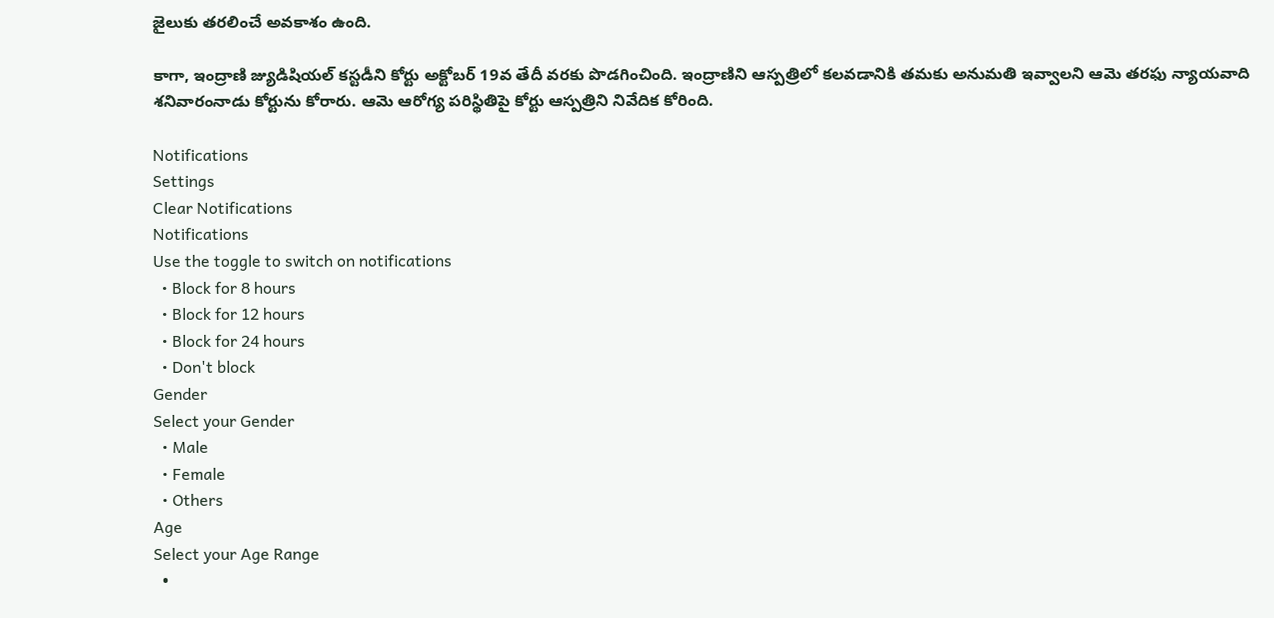జైలుకు తరలించే అవకాశం ఉంది.

కాగా, ఇంద్రాణి జ్యుడిషియల్ కస్టడీని కోర్టు అక్టోబర్ 19వ తేదీ వరకు పొడగించింది. ఇంద్రాణిని ఆస్పత్రిలో కలవడానికి తమకు అనుమతి ఇవ్వాలని ఆమె తరఫు న్యాయవాది శనివారంనాడు కోర్టును కోరారు. ఆమె ఆరోగ్య పరిస్థితిపై కోర్టు ఆస్పత్రిని నివేదిక కోరింది.

Notifications
Settings
Clear Notifications
Notifications
Use the toggle to switch on notifications
  • Block for 8 hours
  • Block for 12 hours
  • Block for 24 hours
  • Don't block
Gender
Select your Gender
  • Male
  • Female
  • Others
Age
Select your Age Range
  •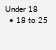Under 18
  • 18 to 25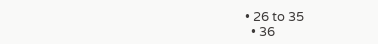• 26 to 35
  • 36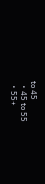to 45
  • 45 to 55
  • 55+